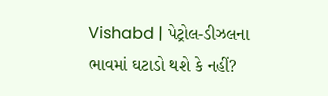Vishabd | પેટ્રોલ-ડીઝલના ભાવમાં ઘટાડો થશે કે નહીં?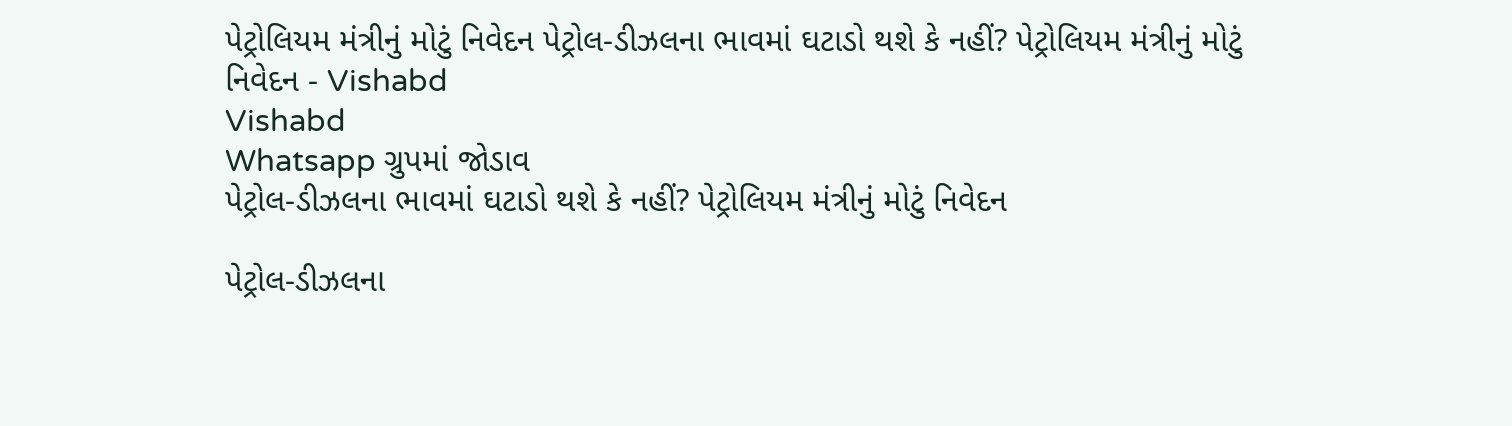પેટ્રોલિયમ મંત્રીનું મોટું નિવેદન પેટ્રોલ-ડીઝલના ભાવમાં ઘટાડો થશે કે નહીં? પેટ્રોલિયમ મંત્રીનું મોટું નિવેદન - Vishabd
Vishabd
Whatsapp ગ્રુપમાં જોડાવ
પેટ્રોલ-ડીઝલના ભાવમાં ઘટાડો થશે કે નહીં? પેટ્રોલિયમ મંત્રીનું મોટું નિવેદન

પેટ્રોલ-ડીઝલના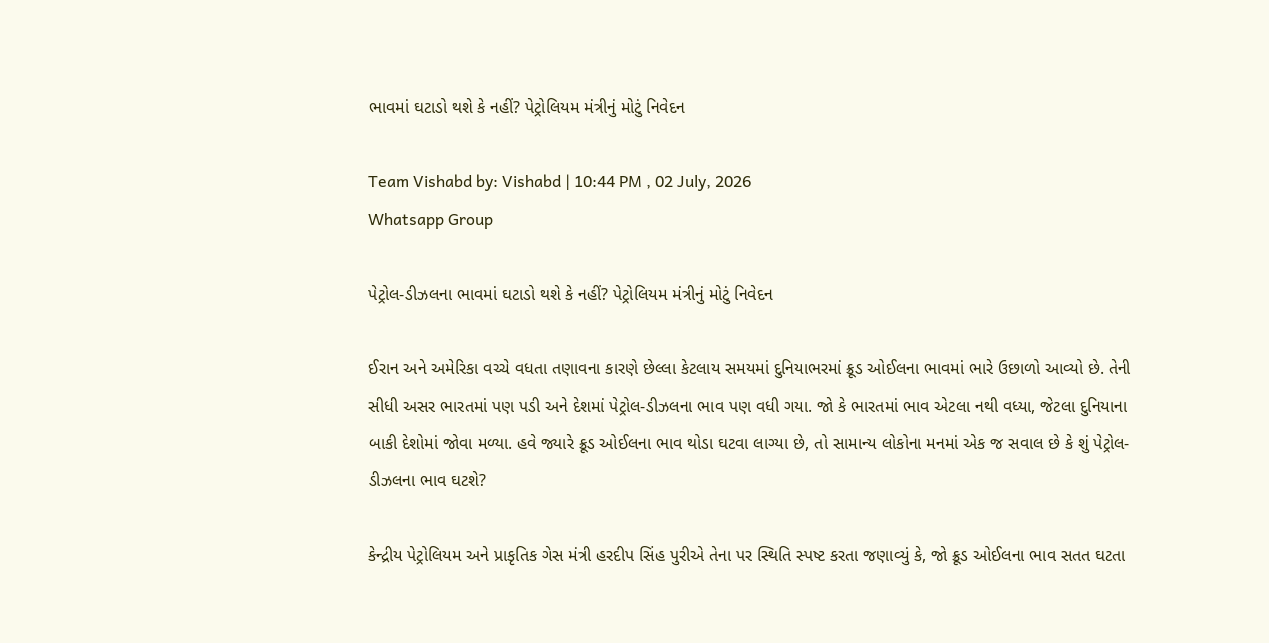ભાવમાં ઘટાડો થશે કે નહીં? પેટ્રોલિયમ મંત્રીનું મોટું નિવેદન

Team Vishabd by: Vishabd | 10:44 PM , 02 July, 2026
Whatsapp Group

પેટ્રોલ-ડીઝલના ભાવમાં ઘટાડો થશે કે નહીં? પેટ્રોલિયમ મંત્રીનું મોટું નિવેદન

ઈરાન અને અમેરિકા વચ્ચે વધતા તણાવના કારણે છેલ્લા કેટલાય સમયમાં દુનિયાભરમાં ક્રૂડ ઓઈલના ભાવમાં ભારે ઉછાળો આવ્યો છે. તેની સીધી અસર ભારતમાં પણ પડી અને દેશમાં પેટ્રોલ-ડીઝલના ભાવ પણ વધી ગયા. જો કે ભારતમાં ભાવ એટલા નથી વધ્યા, જેટલા દુનિયાના બાકી દેશોમાં જોવા મળ્યા. હવે જ્યારે ક્રૂડ ઓઈલના ભાવ થોડા ઘટવા લાગ્યા છે, તો સામાન્ય લોકોના મનમાં એક જ સવાલ છે કે શું પેટ્રોલ-ડીઝલના ભાવ ઘટશે?

કેન્દ્રીય પેટ્રોલિયમ અને પ્રાકૃતિક ગેસ મંત્રી હરદીપ સિંહ પુરીએ તેના પર સ્થિતિ સ્પષ્ટ કરતા જણાવ્યું કે, જો ક્રૂડ ઓઈલના ભાવ સતત ઘટતા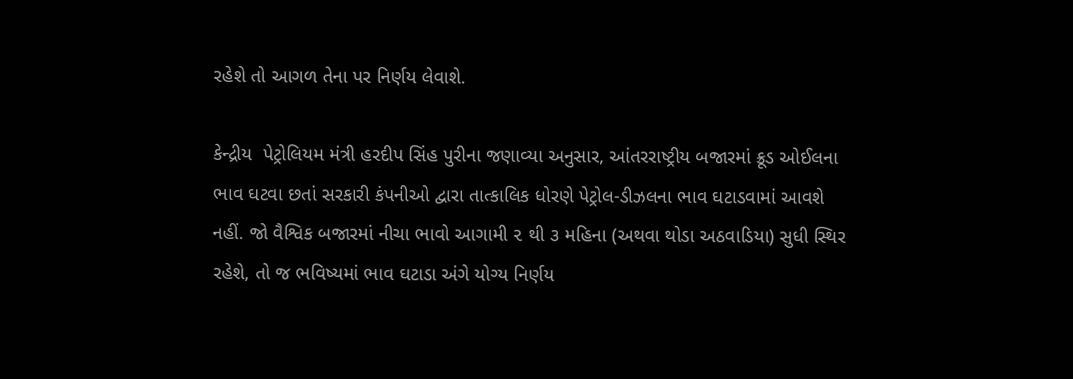રહેશે તો આગળ તેના પર નિર્ણય લેવાશે.

કેન્દ્રીય  પેટ્રોલિયમ મંત્રી હરદીપ સિંહ પુરીના જણાવ્યા અનુસાર, આંતરરાષ્ટ્રીય બજારમાં ક્રૂડ ઓઈલના ભાવ ઘટવા છતાં સરકારી કંપનીઓ દ્વારા તાત્કાલિક ધોરણે પેટ્રોલ-ડીઝલના ભાવ ઘટાડવામાં આવશે નહીં. જો વૈશ્વિક બજારમાં નીચા ભાવો આગામી ૨ થી ૩ મહિના (અથવા થોડા અઠવાડિયા) સુધી સ્થિર રહેશે, તો જ ભવિષ્યમાં ભાવ ઘટાડા અંગે યોગ્ય નિર્ણય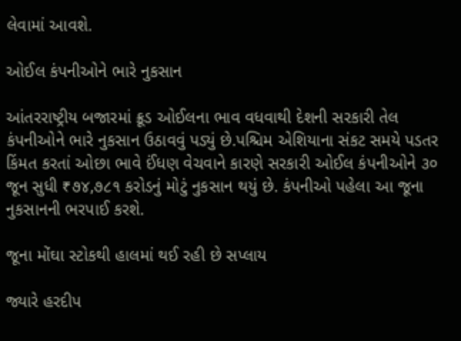લેવામાં આવશે.

ઓઈલ કંપનીઓને ભારે નુકસાન

આંતરરાષ્ટ્રીય બજારમાં ક્રૂડ ઓઈલના ભાવ વધવાથી દેશની સરકારી તેલ કંપનીઓને ભારે નુકસાન ઉઠાવવું પડ્યું છે.પશ્ચિમ એશિયાના સંકટ સમયે પડતર કિંમત કરતાં ઓછા ભાવે ઈંધણ વેચવાને કારણે સરકારી ઓઈલ કંપનીઓને ૩૦ જૂન સુધી ₹૭૪,૭૮૧ કરોડનું મોટું નુકસાન થયું છે. કંપનીઓ પહેલા આ જૂના નુકસાનની ભરપાઈ કરશે.

જૂના મોંઘા સ્ટોકથી હાલમાં થઈ રહી છે સપ્લાય

જ્યારે હરદીપ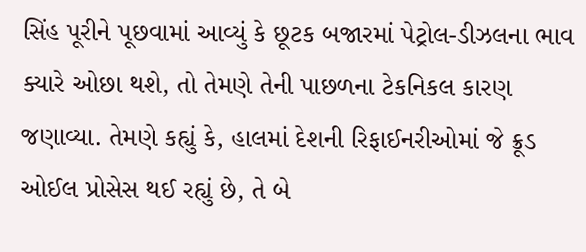સિંહ પૂરીને પૂછવામાં આવ્યું કે છૂટક બજારમાં પેટ્રોલ-ડીઝલના ભાવ ક્યારે ઓછા થશે, તો તેમણે તેની પાછળના ટેકનિકલ કારણ જણાવ્યા. તેમણે કહ્યું કે, હાલમાં દેશની રિફાઈનરીઓમાં જે ક્રૂડ ઓઈલ પ્રોસેસ થઈ રહ્યું છે, તે બે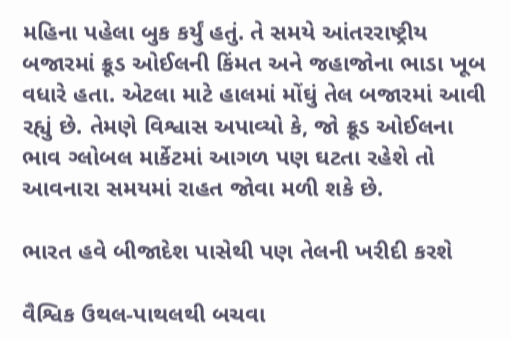મહિના પહેલા બુક કર્યું હતું. તે સમયે આંતરરાષ્ટ્રીય બજારમાં ક્રૂડ ઓઈલની કિંમત અને જહાજોના ભાડા ખૂબ વધારે હતા. એટલા માટે હાલમાં મોંઘું તેલ બજારમાં આવી રહ્યું છે. તેમણે વિશ્વાસ અપાવ્યો કે, જો ક્રૂડ ઓઈલના ભાવ ગ્લોબલ માર્કેટમાં આગળ પણ ઘટતા રહેશે તો આવનારા સમયમાં રાહત જોવા મળી શકે છે.

ભારત હવે બીજાદેશ પાસેથી પણ તેલની ખરીદી કરશે

વૈશ્વિક ઉથલ-પાથલથી બચવા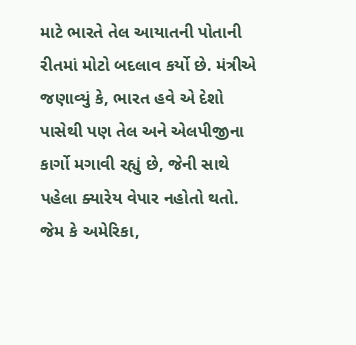માટે ભારતે તેલ આયાતની પોતાની રીતમાં મોટો બદલાવ કર્યો છે. મંત્રીએ જણાવ્યું કે, ભારત હવે એ દેશો પાસેથી પણ તેલ અને એલપીજીના કાર્ગો મગાવી રહ્યું છે, જેની સાથે પહેલા ક્યારેય વેપાર નહોતો થતો. જેમ કે અમેરિકા,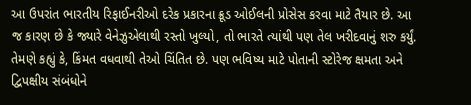આ ઉપરાંત ભારતીય રિફાઈનરીઓ દરેક પ્રકારના ક્રૂડ ઓઈલની પ્રોસેસ કરવા માટે તૈયાર છે. આ જ કારણ છે કે જ્યારે વેનેઝુએલાથી રસ્તો ખુલ્યો, તો ભારતે ત્યાંથી પણ તેલ ખરીદવાનું શરુ કર્યું. તેમણે કહ્યું કે, કિંમત વધવાથી તેઓ ચિંતિત છે. પણ ભવિષ્ય માટે પોતાની સ્ટોરેજ ક્ષમતા અને દ્વિપક્ષીય સંબંધોને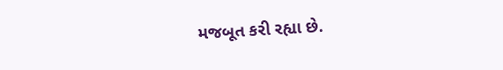મજબૂત કરી રહ્યા છે.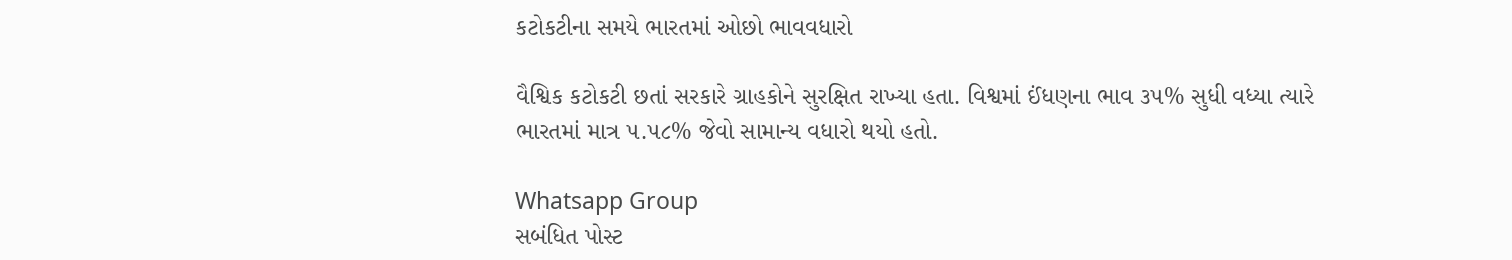કટોકટીના સમયે ભારતમાં ઓછો ભાવવધારો

વૈશ્વિક કટોકટી છતાં સરકારે ગ્રાહકોને સુરક્ષિત રાખ્યા હતા. વિશ્વમાં ઈંધણના ભાવ ૩૫% સુધી વધ્યા ત્યારે ભારતમાં માત્ર ૫.૫૮% જેવો સામાન્ય વધારો થયો હતો.

Whatsapp Group
સબંધિત પોસ્ટ